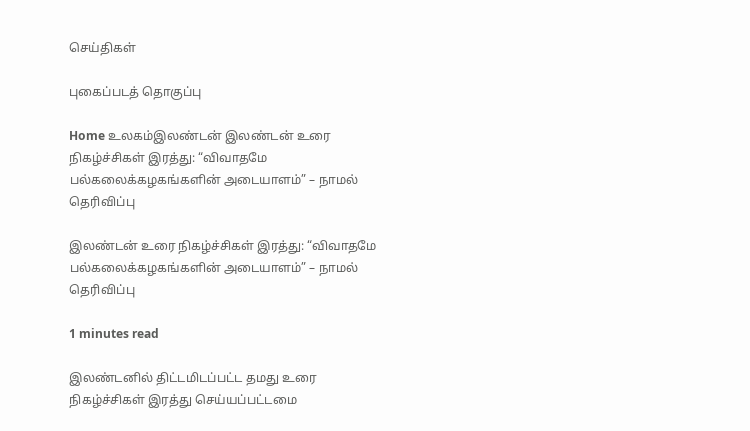செய்திகள்

புகைப்படத் தொகுப்பு

Home உலகம்இலண்டன் இலண்டன் உரை நிகழ்ச்சிகள் இரத்து: “விவாதமே பல்கலைக்கழகங்களின் அடையாளம்” – நாமல் தெரிவிப்பு

இலண்டன் உரை நிகழ்ச்சிகள் இரத்து: “விவாதமே பல்கலைக்கழகங்களின் அடையாளம்” – நாமல் தெரிவிப்பு

1 minutes read

இலண்டனில் திட்டமிடப்பட்ட தமது உரை நிகழ்ச்சிகள் இரத்து செய்யப்பட்டமை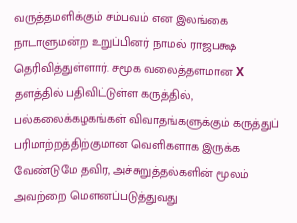வருத்தமளிக்கும் சம்பவம் என இலங்கை நாடாளுமன்ற உறுப்பினர் நாமல் ராஜபக்ஷ தெரிவித்துள்ளார். சமூக வலைத்தளமான X தளத்தில் பதிவிட்டுள்ள கருத்தில், பல்கலைக்கழகங்கள் விவாதங்களுக்கும் கருத்துப் பரிமாற்றத்திற்குமான வெளிகளாக இருக்க வேண்டுமே தவிர, அச்சுறுத்தல்களின் மூலம் அவற்றை மௌனப்படுத்துவது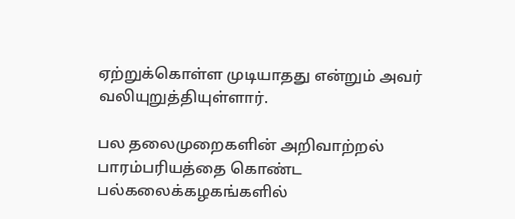ஏற்றுக்கொள்ள முடியாதது என்றும் அவர் வலியுறுத்தியுள்ளார்.

பல தலைமுறைகளின் அறிவாற்றல் பாரம்பரியத்தை கொண்ட பல்கலைக்கழகங்களில்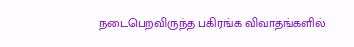நடைபெறவிருந்த பகிரங்க விவாதங்களில்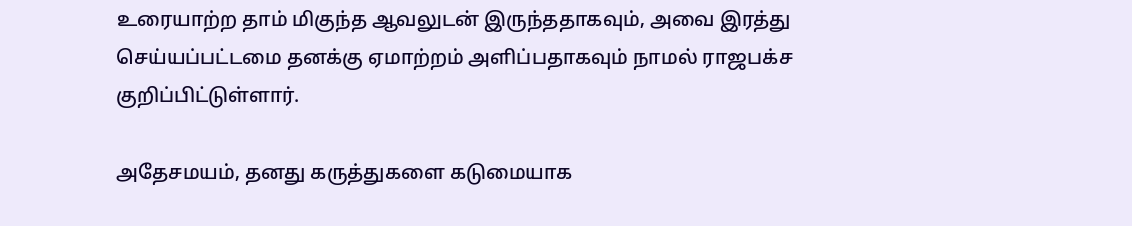உரையாற்ற தாம் மிகுந்த ஆவலுடன் இருந்ததாகவும், அவை இரத்து செய்யப்பட்டமை தனக்கு ஏமாற்றம் அளிப்பதாகவும் நாமல் ராஜபக்ச குறிப்பிட்டுள்ளார்.

அதேசமயம், தனது கருத்துகளை கடுமையாக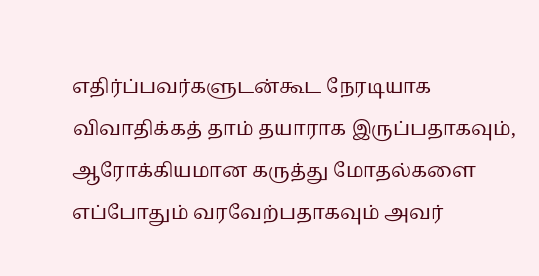எதிர்ப்பவர்களுடன்கூட நேரடியாக விவாதிக்கத் தாம் தயாராக இருப்பதாகவும், ஆரோக்கியமான கருத்து மோதல்களை எப்போதும் வரவேற்பதாகவும் அவர்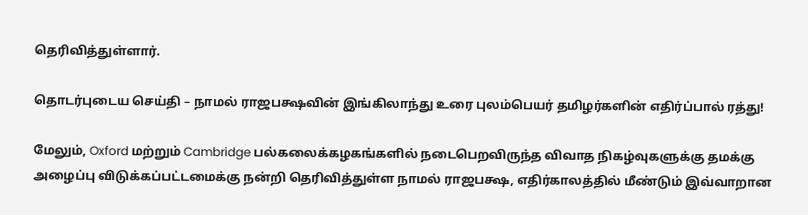தெரிவித்துள்ளார்.

தொடர்புடைய செய்தி – நாமல் ராஜபக்ஷவின் இங்கிலாந்து உரை புலம்பெயர் தமிழர்களின் எதிர்ப்பால் ரத்து!

மேலும், Oxford மற்றும் Cambridge பல்கலைக்கழகங்களில் நடைபெறவிருந்த விவாத நிகழ்வுகளுக்கு தமக்கு அழைப்பு விடுக்கப்பட்டமைக்கு நன்றி தெரிவித்துள்ள நாமல் ராஜபக்ஷ, எதிர்காலத்தில் மீண்டும் இவ்வாறான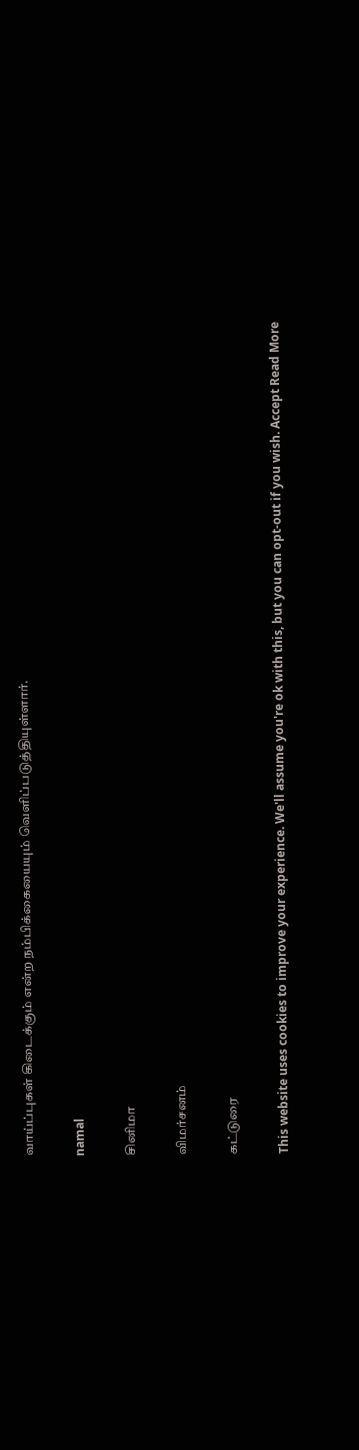வாய்ப்புகள் கிடைக்கும் என்ற நம்பிக்கையையும் வெளிப்படுத்தியுள்ளார்.

namal

சினிமா

விமர்சனம்

கட்டுரை

This website uses cookies to improve your experience. We'll assume you're ok with this, but you can opt-out if you wish. Accept Read More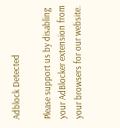Adblock Detected

Please support us by disabling your AdBlocker extension from your browsers for our website.